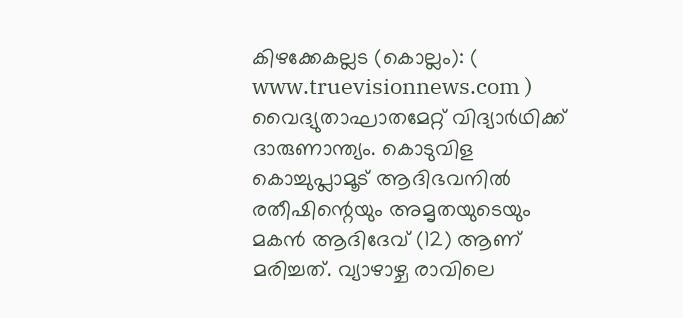കിഴക്കേകല്ലട (കൊല്ലം): ( www.truevisionnews.com ) വൈദ്യുതാഘാതമേറ്റ് വിദ്യാർഥിക്ക് ദാരുണാന്ത്യം. കൊടുവിള കൊച്ചുപ്ലാമൂട് ആദിഭവനിൽ രതീഷിന്റെയും അമൃതയുടെയും മകൻ ആദിദേവ് (12) ആണ് മരിച്ചത്. വ്യാഴാഴ്ച രാവിലെ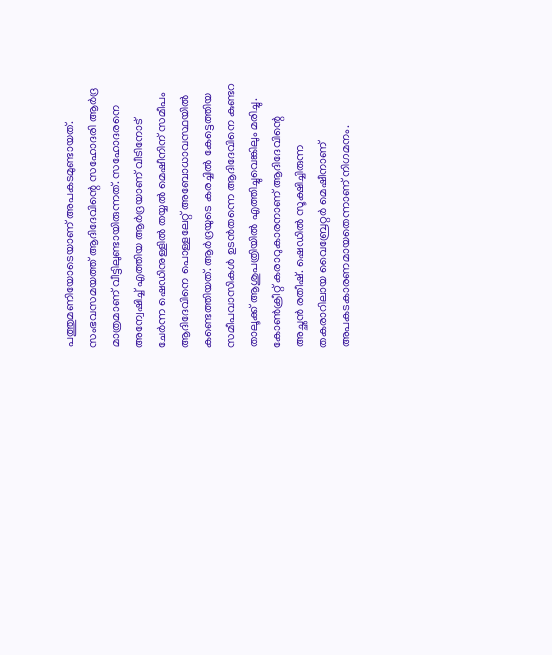പത്തുമണിയോടെയാണ് അപകടമുണ്ടായത്.
സംഭവസമയത്ത് ആദിദേവിന്റെ സഹോദരി ആർദ്ര മാത്രമാണ് വീട്ടിലുണ്ടായിരുന്നത്. സഹോദരനെ അന്വേഷിച്ച് എത്തിയ ആർദ്രയാണ് വീടിനോട് ചേർന്ന ഷെഡിനുള്ളിൽ തയ്യൽ മെഷീനിന് സമീപം ആദിദേവിനെ പൊള്ളലേറ്റ് അബോധാവസ്ഥയിൽ കണ്ടെത്തിയത്. ആർദ്രയുടെ കരച്ചിൽ കേട്ടെത്തിയ സമീപവാസികൾ ഉടൻതന്നെ ആദിദേവിനെ കുണ്ടറ താലൂക്ക് ആശുപത്രിയിൽ എത്തിച്ചുവെങ്കിലും മരിച്ചു.
കോൺക്രീറ്റ് കരാറുകാരനാണ് ആദിദേവിന്റെ അച്ഛൻ രതീഷ്. ഷെഡിൽ സൂക്ഷിച്ചിരുന്ന തകരാറിലായ വൈബ്രേറ്റർ മെഷീനാണ് അപകടകാരണമായതെന്നാണ് നിഗമനം.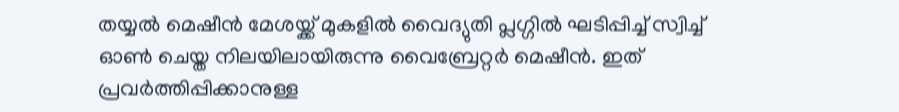തയ്യൽ മെഷീൻ മേശയ്ക്ക് മുകളിൽ വൈദ്യുതി പ്ലഗ്ഗിൽ ഘടിപ്പിച്ച് സ്വിച്ച് ഓൺ ചെയ്ത നിലയിലായിരുന്നു വൈബ്രേറ്റർ മെഷീൻ. ഇത് പ്രവർത്തിപ്പിക്കാനുള്ള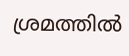ശ്രമത്തിൽ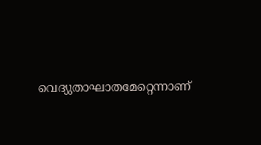വെദ്യുതാഘാതമേറ്റെന്നാണ്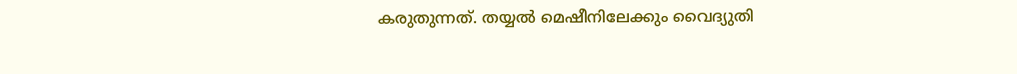കരുതുന്നത്. തയ്യൽ മെഷീനിലേക്കും വൈദ്യുതി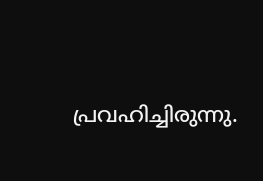പ്രവഹിച്ചിരുന്നു.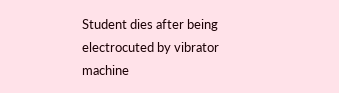Student dies after being electrocuted by vibrator machine